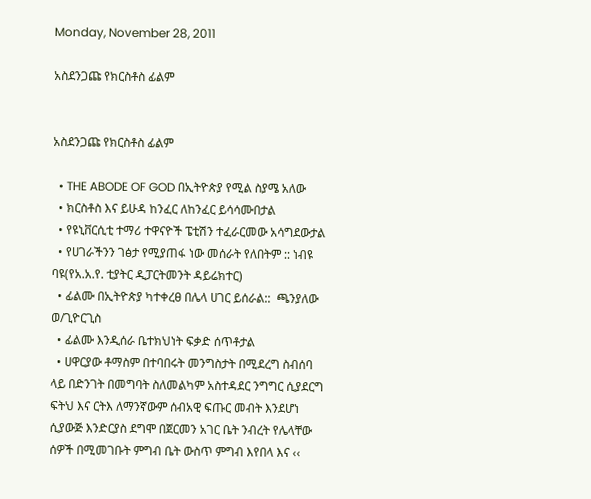Monday, November 28, 2011

አስደንጋጩ የክርስቶስ ፊልም


አስደንጋጩ የክርስቶስ ፊልም

  • THE ABODE OF GOD በኢትዮጵያ የሚል ስያሜ አለው
  • ክርስቶስ እና ይሁዳ ከንፈር ለከንፈር ይሳሳሙበታል
  • የዩኒቨርሲቲ ተማሪ ተዋናዮች ፔቲሽን ተፈራርመው አሳግደውታል
  • የሀገራችንን ገፅታ የሚያጠፋ ነው መሰራት የለበትም :: ነብዩ ባዩ(የአ.አ.የ. ቲያትር ዲፓርትመንት ዳይሬክተር)
  • ፊልሙ በኢትዮጵያ ካተቀረፀ በሌላ ሀገር ይሰራል::  ጫንያለው ወ/ጊዮርጊስ
  • ፊልሙ እንዲሰራ ቤተክህነት ፍቃድ ሰጥቶታል
  • ሀዋርያው ቶማስም በተባበሩት መንግስታት በሚደረግ ስብሰባ ላይ በድንገት በመግባት ስለመልካም አስተዳደር ንግግር ሲያደርግ ፍትህ እና ርትእ ለማንኛውም ሰብአዊ ፍጡር መብት እንደሆነ ሲያውጅ እንድርያስ ደግሞ በጀርመን አገር ቤት ንብረት የሌላቸው ሰዎች በሚመገቡት ምግብ ቤት ውስጥ ምግብ እየበላ እና ‹‹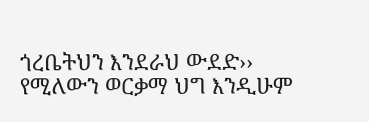ጎረቤትህን እንደራህ ውደድ›› የሚለውን ወርቃማ ህግ እንዲሁም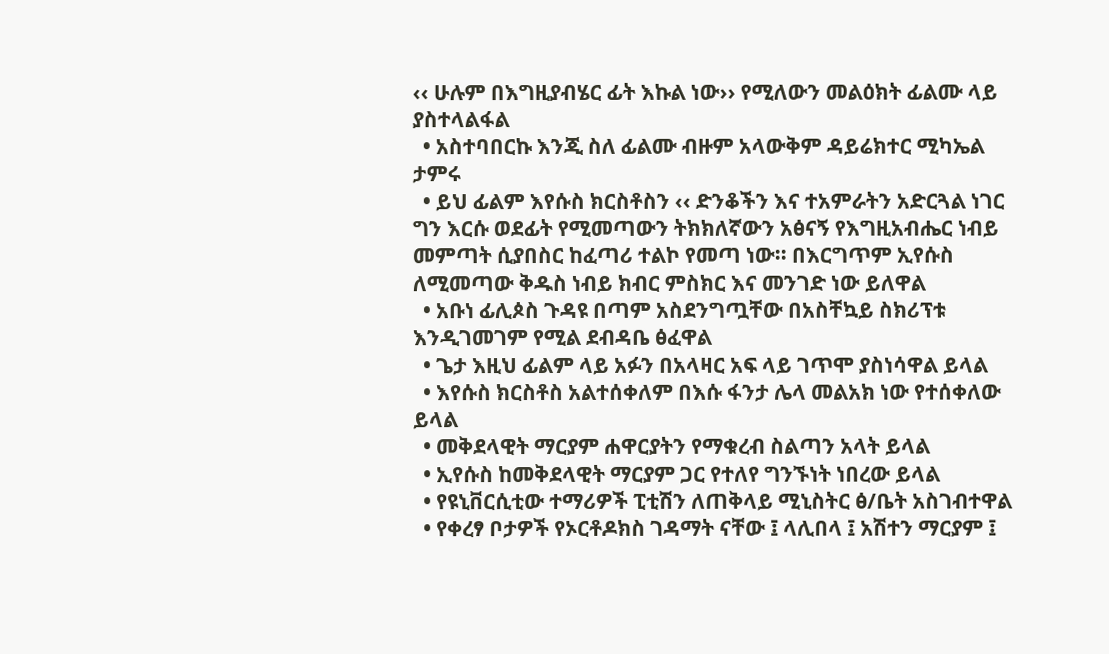‹‹ ሁሉም በእግዚያብሄር ፊት እኩል ነው›› የሚለውን መልዕክት ፊልሙ ላይ ያስተላልፋል
  • አስተባበርኩ እንጂ ስለ ፊልሙ ብዙም አላውቅም ዳይሬክተር ሚካኤል ታምሩ
  • ይህ ፊልም እየሱስ ክርስቶስን ‹‹ ድንቆችን እና ተአምራትን አድርጓል ነገር ግን እርሱ ወደፊት የሚመጣውን ትክክለኛውን አፅናኝ የእግዚአብሔር ነብይ መምጣት ሲያበስር ከፈጣሪ ተልኮ የመጣ ነው፡፡ በእርግጥም ኢየሱስ ለሚመጣው ቅዱስ ነብይ ክብር ምስክር እና መንገድ ነው ይለዋል
  • አቡነ ፊሊጶስ ጉዳዩ በጣም አስደንግጧቸው በአስቸኳይ ስክሪፕቱ እንዲገመገም የሚል ደብዳቤ ፅፈዋል
  • ጌታ እዚህ ፊልም ላይ አፉን በአላዛር አፍ ላይ ገጥሞ ያስነሳዋል ይላል
  • እየሱስ ክርስቶስ አልተሰቀለም በእሱ ፋንታ ሌላ መልአክ ነው የተሰቀለው ይላል
  • መቅደላዊት ማርያም ሐዋርያትን የማቁረብ ስልጣን አላት ይላል
  • ኢየሱስ ከመቅደላዊት ማርያም ጋር የተለየ ግንኙነት ነበረው ይላል
  • የዩኒቨርሲቲው ተማሪዎች ፒቲሽን ለጠቅላይ ሚኒስትር ፅ/ቤት አስገብተዋል
  • የቀረፃ ቦታዎች የኦርቶዶክስ ገዳማት ናቸው ፤ ላሊበላ ፤ አሽተን ማርያም ፤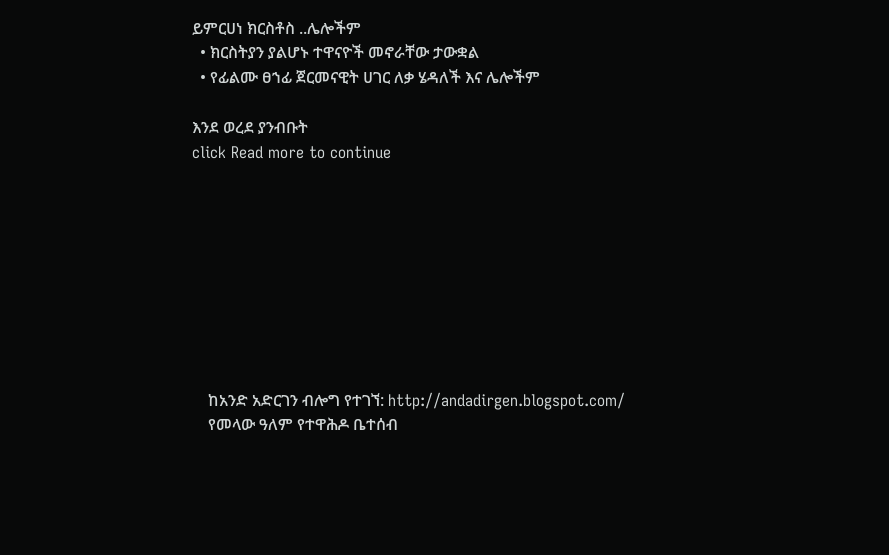ይምርሀነ ክርስቶስ ..ሌሎችም
  • ክርስትያን ያልሆኑ ተዋናዮች መኖራቸው ታውቋል
  • የፊልሙ ፀኀፊ ጀርመናዊት ሀገር ለቃ ሄዳለች እና ሌሎችም

እንደ ወረደ ያንብቡት
click Read more to continue









    ከአንድ አድርገን ብሎግ የተገኘ: http://andadirgen.blogspot.com/
    የመላው ዓለም የተዋሕዶ ቤተሰብ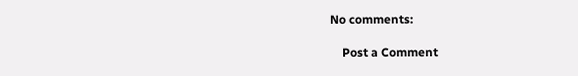No comments:

    Post a Comment